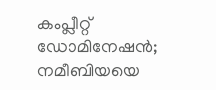കംപ്ലീറ്റ് ഡോമിനേഷന്‍; നമീബിയയെ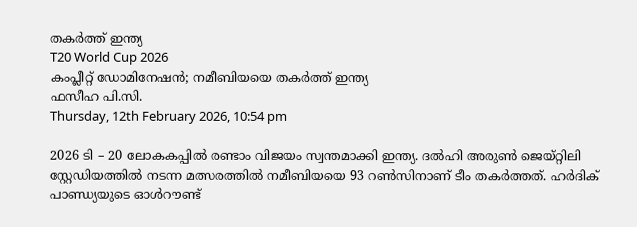തകര്‍ത്ത് ഇന്ത്യ
T20 World Cup 2026
കംപ്ലീറ്റ് ഡോമിനേഷന്‍; നമീബിയയെ തകര്‍ത്ത് ഇന്ത്യ
ഫസീഹ പി.സി.
Thursday, 12th February 2026, 10:54 pm

2026 ടി – 20 ലോകകപ്പില്‍ രണ്ടാം വിജയം സ്വന്തമാക്കി ഇന്ത്യ. ദല്‍ഹി അരുണ്‍ ജെയ്റ്റിലി സ്റ്റേഡിയത്തില്‍ നടന്ന മത്സരത്തില്‍ നമീബിയയെ 93 റണ്‍സിനാണ് ടീം തകര്‍ത്തത്. ഹര്‍ദിക് പാണ്ഡ്യയുടെ ഓള്‍റൗണ്ട്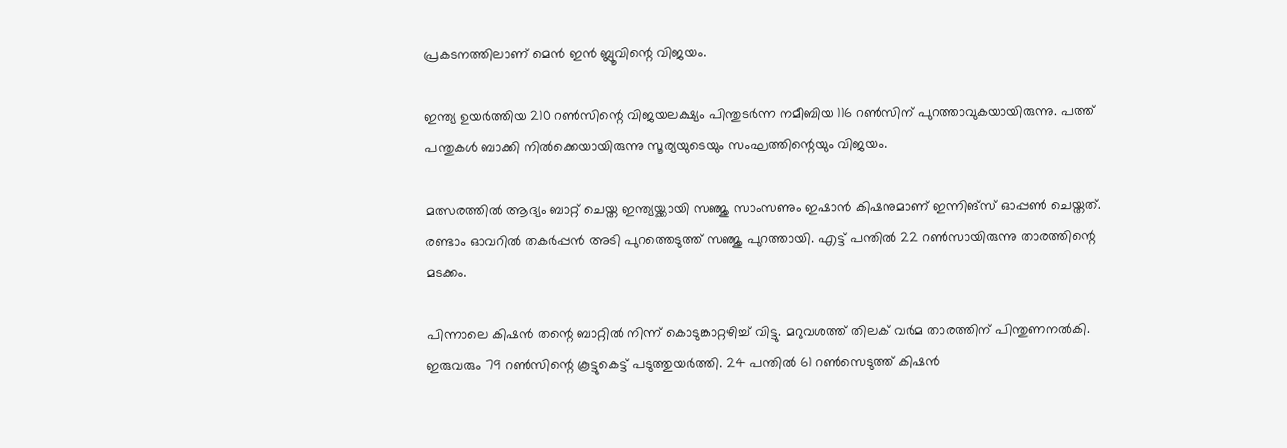പ്രകടനത്തിലാണ് മെന്‍ ഇന്‍ ബ്ലൂവിന്റെ വിജയം.

ഇന്ത്യ ഉയര്‍ത്തിയ 210 റണ്‍സിന്റെ വിജയലക്ഷ്യം പിന്തുടര്‍ന്ന നമീബിയ 116 റണ്‍സിന് പുറത്താവുകയായിരുന്നു. പത്ത് പന്തുകള്‍ ബാക്കി നില്‍ക്കെയായിരുന്നു സൂര്യയുടെയും സംഘത്തിന്റെയും വിജയം.

മത്സരത്തില്‍ ആദ്യം ബാറ്റ് ചെയ്ത ഇന്ത്യയ്ക്കായി സഞ്ജു സാംസണും ഇഷാന്‍ കിഷനുമാണ് ഇന്നിങ്സ് ഓപ്പണ്‍ ചെയ്തത്. രണ്ടാം ഓവറില്‍ തകര്‍പ്പന്‍ അടി പുറത്തെടുത്ത് സഞ്ജു പുറത്തായി. എട്ട് പന്തില്‍ 22 റണ്‍സായിരുന്നു താരത്തിന്റെ മടക്കം.

പിന്നാലെ കിഷന്‍ തന്റെ ബാറ്റില്‍ നിന്ന് കൊടുങ്കാറ്റഴിച്ച് വിട്ടു. മറുവശത്ത് തിലക് വര്‍മ താരത്തിന് പിന്തുണനല്‍കി. ഇരുവരും 79 റണ്‍സിന്റെ കൂട്ടുകെട്ട് പടുത്തുയര്‍ത്തി. 24 പന്തില്‍ 61 റണ്‍സെടുത്ത് കിഷന്‍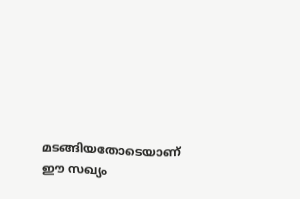മടങ്ങിയതോടെയാണ് ഈ സഖ്യം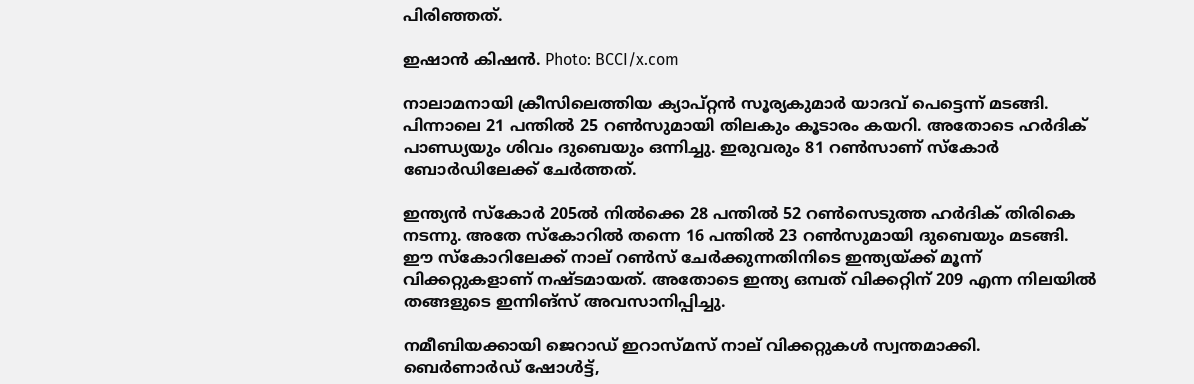പിരിഞ്ഞത്.

ഇഷാൻ കിഷൻ. Photo: BCCI/x.com

നാലാമനായി ക്രീസിലെത്തിയ ക്യാപ്റ്റന്‍ സൂര്യകുമാര്‍ യാദവ് പെട്ടെന്ന് മടങ്ങി. പിന്നാലെ 21 പന്തില്‍ 25 റണ്‍സുമായി തിലകും കൂടാരം കയറി. അതോടെ ഹര്‍ദിക് പാണ്ഡ്യയും ശിവം ദുബെയും ഒന്നിച്ചു. ഇരുവരും 81 റണ്‍സാണ് സ്‌കോര്‍ ബോര്‍ഡിലേക്ക് ചേര്‍ത്തത്.

ഇന്ത്യന്‍ സ്‌കോര്‍ 205ല്‍ നില്‍ക്കെ 28 പന്തില്‍ 52 റണ്‍സെടുത്ത ഹര്‍ദിക് തിരികെ നടന്നു. അതേ സ്‌കോറില്‍ തന്നെ 16 പന്തില്‍ 23 റണ്‍സുമായി ദുബെയും മടങ്ങി. ഈ സ്‌കോറിലേക്ക് നാല് റണ്‍സ് ചേര്‍ക്കുന്നതിനിടെ ഇന്ത്യയ്ക്ക് മൂന്ന് വിക്കറ്റുകളാണ് നഷ്ടമായത്. അതോടെ ഇന്ത്യ ഒമ്പത് വിക്കറ്റിന് 209 എന്ന നിലയില്‍ തങ്ങളുടെ ഇന്നിങ്സ് അവസാനിപ്പിച്ചു.

നമീബിയക്കായി ജെറാഡ് ഇറാസ്മസ് നാല് വിക്കറ്റുകള്‍ സ്വന്തമാക്കി. ബെര്‍ണാര്‍ഡ് ഷോള്‍ട്ട്,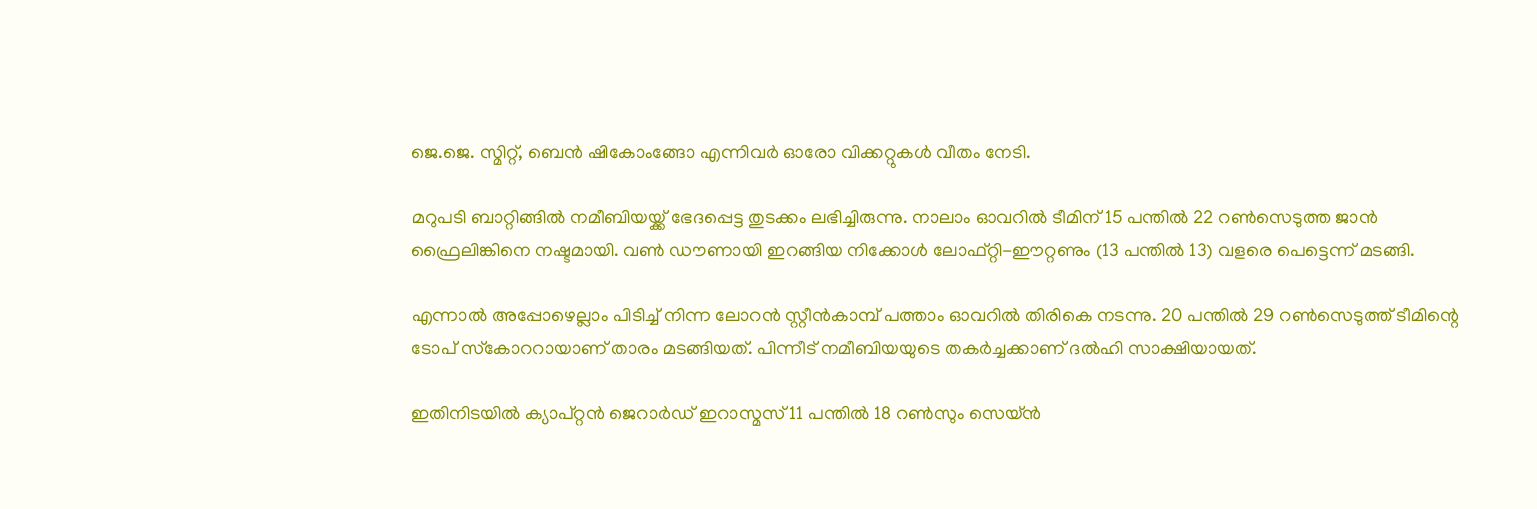ജെ.ജെ. സ്മിറ്റ്, ബെന്‍ ഷികോംങ്ങോ എന്നിവര്‍ ഓരോ വിക്കറ്റുകള്‍ വീതം നേടി.

മറുപടി ബാറ്റിങ്ങില്‍ നമീബിയയ്ക്ക് ഭേദപ്പെട്ട തുടക്കം ലഭിച്ചിരുന്നു. നാലാം ഓവറില്‍ ടീമിന് 15 പന്തില്‍ 22 റണ്‍സെടുത്ത ജാന്‍ ഫ്രൈലിങ്കിനെ നഷ്ടമായി. വണ്‍ ഡൗണായി ഇറങ്ങിയ നിക്കോള്‍ ലോഫ്റ്റി-ഈറ്റണും (13 പന്തില്‍ 13) വളരെ പെട്ടെന്ന് മടങ്ങി.

എന്നാല്‍ അപ്പോഴെല്ലാം പിടിച്ച് നിന്ന ലോറന്‍ സ്റ്റീന്‍കാമ്പ് പത്താം ഓവറില്‍ തിരികെ നടന്നു. 20 പന്തില്‍ 29 റണ്‍സെടുത്ത് ടീമിന്റെ ടോപ് സ്‌കോററായാണ് താരം മടങ്ങിയത്. പിന്നീട് നമീബിയയുടെ തകര്‍ച്ചക്കാണ് ദല്‍ഹി സാക്ഷിയായത്.

ഇതിനിടയില്‍ ക്യാപ്റ്റന്‍ ജെറാര്‍ഡ് ഇറാസ്മസ് 11 പന്തില്‍ 18 റണ്‍സും സെയ്ന്‍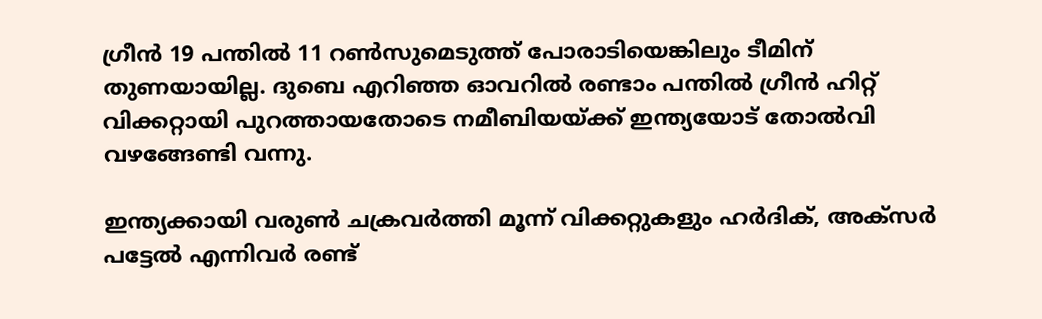ഗ്രീന്‍ 19 പന്തില്‍ 11 റണ്‍സുമെടുത്ത് പോരാടിയെങ്കിലും ടീമിന് തുണയായില്ല. ദുബെ എറിഞ്ഞ ഓവറില്‍ രണ്ടാം പന്തില്‍ ഗ്രീന്‍ ഹിറ്റ് വിക്കറ്റായി പുറത്തായതോടെ നമീബിയയ്ക്ക് ഇന്ത്യയോട് തോല്‍വി വഴങ്ങേണ്ടി വന്നു.

ഇന്ത്യക്കായി വരുണ്‍ ചക്രവര്‍ത്തി മൂന്ന് വിക്കറ്റുകളും ഹര്‍ദിക്, അക്സര്‍ പട്ടേല്‍ എന്നിവര്‍ രണ്ട്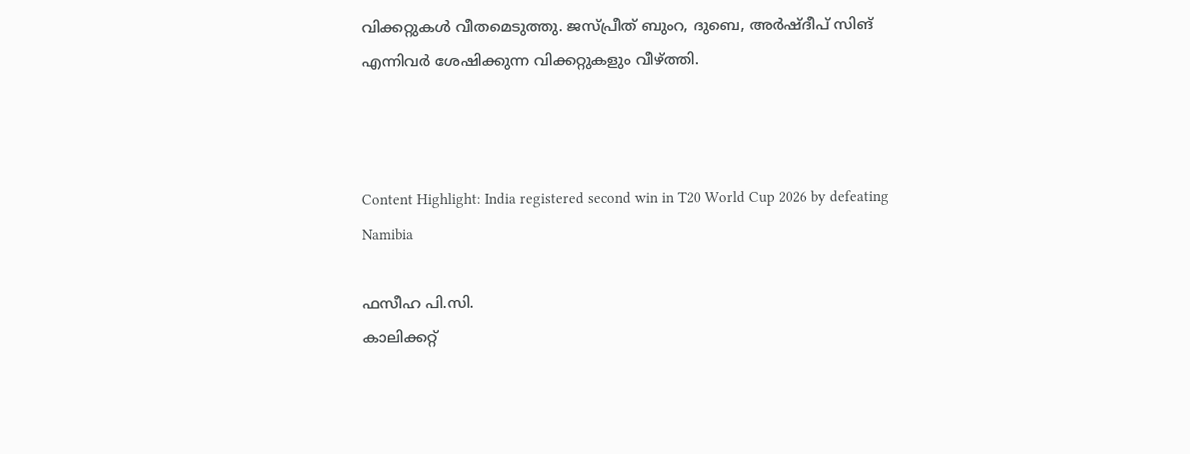വിക്കറ്റുകള്‍ വീതമെടുത്തു. ജസ്പ്രീത് ബുംറ, ദുബെ, അര്‍ഷ്ദീപ് സിങ് എന്നിവര്‍ ശേഷിക്കുന്ന വിക്കറ്റുകളും വീഴ്ത്തി.



Content Highlight: India registered second win in T20 World Cup 2026 by defeating Namibia

ഫസീഹ പി.സി.
കാലിക്കറ്റ്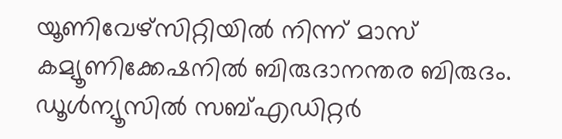യൂണിവേഴ്‌സിറ്റിയില്‍ നിന്ന് മാസ് കമ്യൂണിക്കേഷനില്‍ ബിരുദാനന്തര ബിരുദം. ഡൂള്‍ന്യൂസില്‍ സബ്എഡിറ്റര്‍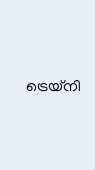ട്രെയ്‌നി